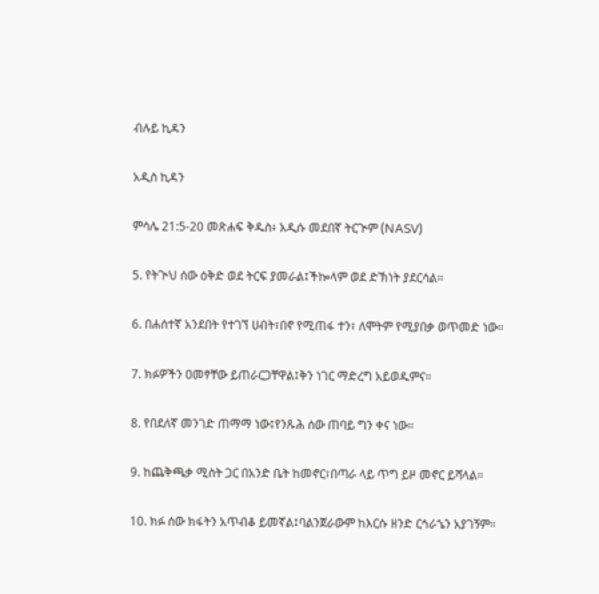ብሉይ ኪዳን

አዲስ ኪዳን

ምሳሌ 21:5-20 መጽሐፍ ቅዱስ፥ አዲሱ መደበኛ ትርጒም (NASV)

5. የትጒህ ሰው ዕቅድ ወደ ትርፍ ያመራል፤ችኰላም ወደ ድኽነት ያደርሳል።

6. በሐሰተኛ አንደበት የተገኘ ሀብት፣በኖ የሚጠፋ ተን፣ ለሞትም የሚያበቃ ወጥመድ ነው።

7. ክፉዎችን ዐመፃቸው ይጠራርጋቸዋል፤ቅን ነገር ማድረግ አይወዱምና።

8. የበደለኛ መንገድ ጠማማ ነው፤የንጹሕ ሰው ጠባይ ግን ቀና ነው።

9. ከጨቅጫቃ ሚስት ጋር በአንድ ቤት ከመኖር፣በጣራ ላይ ጥግ ይዞ መኖር ይሻላል።

10. ክፉ ሰው ክፋትን አጥብቆ ይመኛል፤ባልንጀራውም ከእርሱ ዘንድ ርኅራኄን አያገኝም።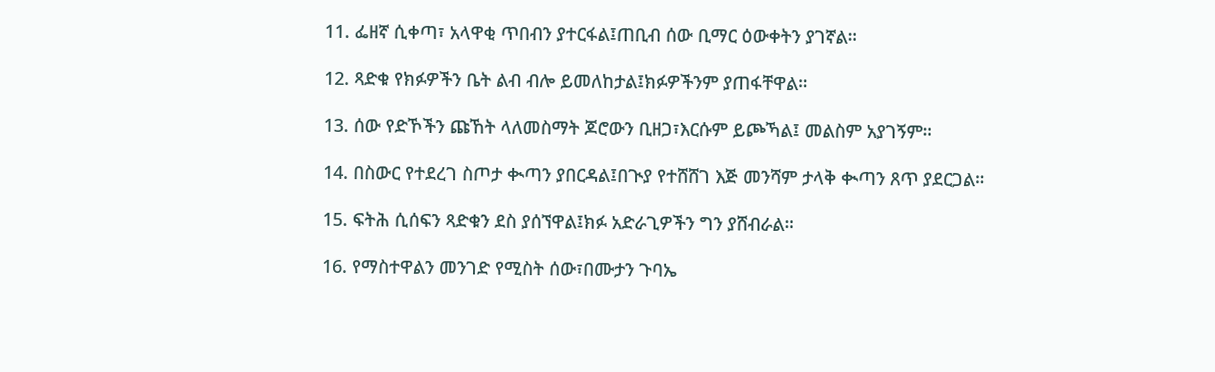11. ፌዘኛ ሲቀጣ፣ አላዋቂ ጥበብን ያተርፋል፤ጠቢብ ሰው ቢማር ዕውቀትን ያገኛል።

12. ጻድቁ የክፉዎችን ቤት ልብ ብሎ ይመለከታል፤ክፉዎችንም ያጠፋቸዋል።

13. ሰው የድኾችን ጩኸት ላለመስማት ጆሮውን ቢዘጋ፣እርሱም ይጮኻል፤ መልስም አያገኝም።

14. በስውር የተደረገ ስጦታ ቊጣን ያበርዳል፤በጒያ የተሸሸገ እጅ መንሻም ታላቅ ቊጣን ጸጥ ያደርጋል።

15. ፍትሕ ሲሰፍን ጻድቁን ደስ ያሰኘዋል፤ክፉ አድራጊዎችን ግን ያሸብራል።

16. የማስተዋልን መንገድ የሚስት ሰው፣በሙታን ጉባኤ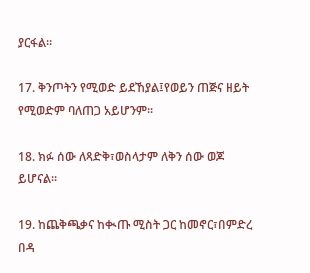ያርፋል።

17. ቅንጦትን የሚወድ ይደኸያል፤የወይን ጠጅና ዘይት የሚወድም ባለጠጋ አይሆንም።

18. ክፉ ሰው ለጻድቅ፣ወስላታም ለቅን ሰው ወጆ ይሆናል።

19. ከጨቅጫቃና ከቊጡ ሚስት ጋር ከመኖር፣በምድረ በዳ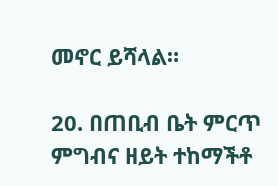መኖር ይሻላል።

20. በጠቢብ ቤት ምርጥ ምግብና ዘይት ተከማችቶ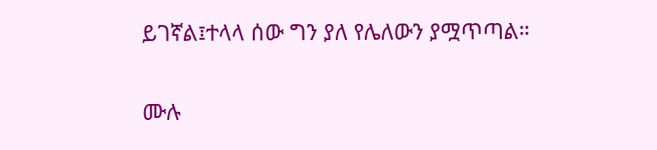ይገኛል፤ተላላ ሰው ግን ያለ የሌለውን ያሟጥጣል።

ሙሉ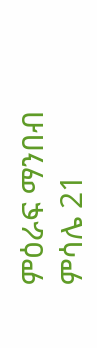ምዕራፍ ማንበብ ምሳሌ 21